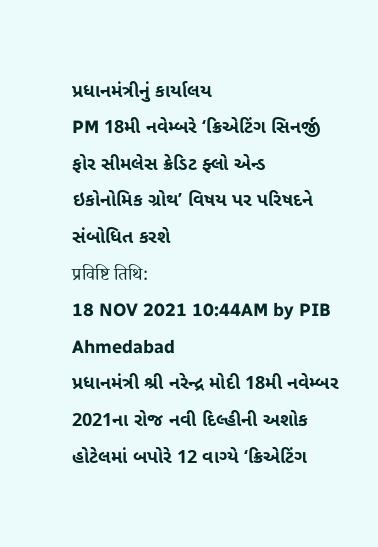પ્રધાનમંત્રીનું કાર્યાલય
PM 18મી નવેમ્બરે ‘ક્રિએટિંગ સિનર્જી ફોર સીમલેસ ક્રેડિટ ફ્લો એન્ડ ઇકોનોમિક ગ્રોથ’ વિષય પર પરિષદને સંબોધિત કરશે
प्रविष्टि तिथि:
18 NOV 2021 10:44AM by PIB Ahmedabad
પ્રધાનમંત્રી શ્રી નરેન્દ્ર મોદી 18મી નવેમ્બર 2021ના રોજ નવી દિલ્હીની અશોક હોટેલમાં બપોરે 12 વાગ્યે ‘ક્રિએટિંગ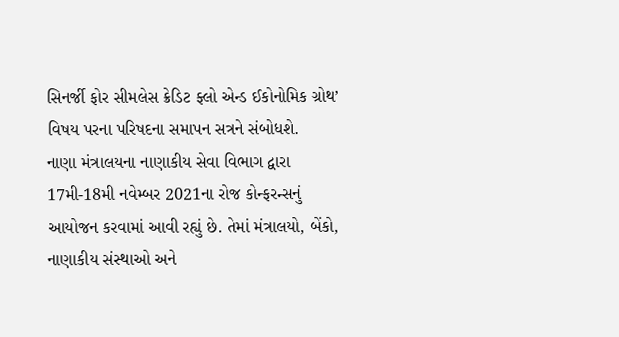સિનર્જી ફોર સીમલેસ ક્રેડિટ ફ્લો એન્ડ ઈકોનોમિક ગ્રોથ’ વિષય પરના પરિષદના સમાપન સત્રને સંબોધશે.
નાણા મંત્રાલયના નાણાકીય સેવા વિભાગ દ્વારા 17મી-18મી નવેમ્બર 2021ના રોજ કોન્ફરન્સનું આયોજન કરવામાં આવી રહ્યું છે. તેમાં મંત્રાલયો, બેંકો, નાણાકીય સંસ્થાઓ અને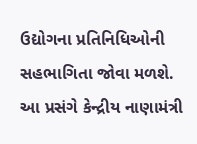ઉદ્યોગના પ્રતિનિધિઓની સહભાગિતા જોવા મળશે.
આ પ્રસંગે કેન્દ્રીય નાણામંત્રી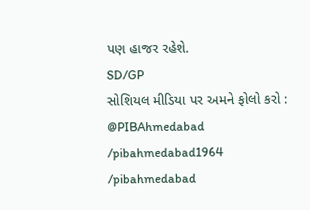પણ હાજર રહેશે.
SD/GP
સોશિયલ મીડિયા પર અમને ફોલો કરો :
@PIBAhmedabad
/pibahmedabad1964
/pibahmedabad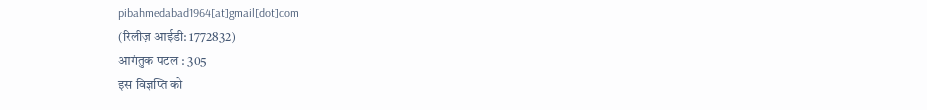pibahmedabad1964[at]gmail[dot]com
(रिलीज़ आईडी: 1772832)
आगंतुक पटल : 305
इस विज्ञप्ति को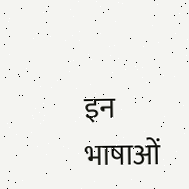इन भाषाओं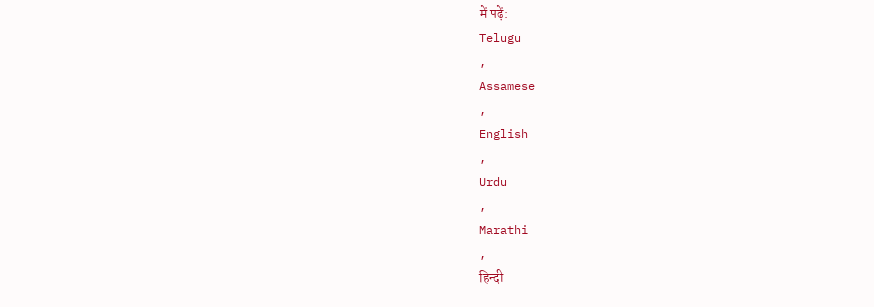में पढ़ें:
Telugu
,
Assamese
,
English
,
Urdu
,
Marathi
,
हिन्दी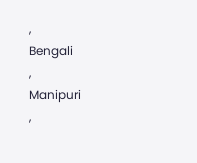,
Bengali
,
Manipuri
,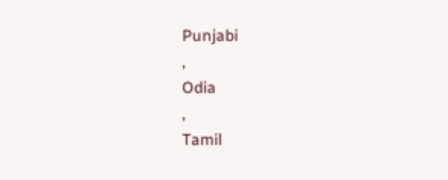Punjabi
,
Odia
,
Tamil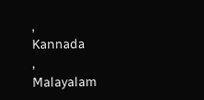,
Kannada
,
Malayalam